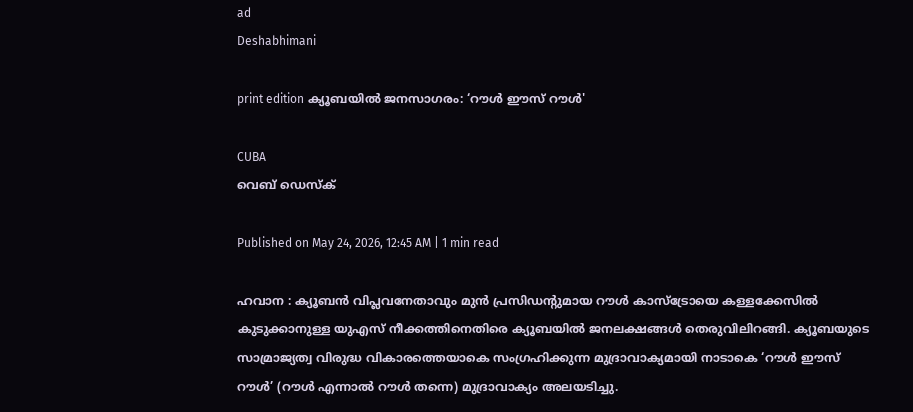ad
Deshabhimani

print edition ക്യൂബയിൽ ജനസാഗരം: ‘റൗൾ ഇ‍ൗസ്‌ റൗൾ'

CUBA
വെബ് ഡെസ്ക്

Published on May 24, 2026, 12:45 AM | 1 min read

ഹവാന : ക്യൂബൻ വിപ്ലവനേതാവും മുൻ പ്രസിഡന്റുമായ റൗൾ കാസ്‌ട്രോയെ കള്ളക്കേസിൽ കുടുക്കാനുള്ള യുഎസ്‌ നീക്കത്തിനെതിരെ ക്യൂബയിൽ ജനലക്ഷങ്ങൾ തെരുവിലിറങ്ങി. ക്യൂബയുടെ സാമ്രാജ്യത്വ വിരുദ്ധ വികാരത്തെയാകെ സംഗ്രഹിക്കുന്ന മുദ്രാവാക്യമായി നാടാകെ ‘റ‍ൗൾ ഇ‍ൗസ്‌ റ‍ൗൾ’ (റൗൾ എന്നാൽ റൗൾ തന്നെ) മുദ്രാവാക്യം അലയടിച്ചു.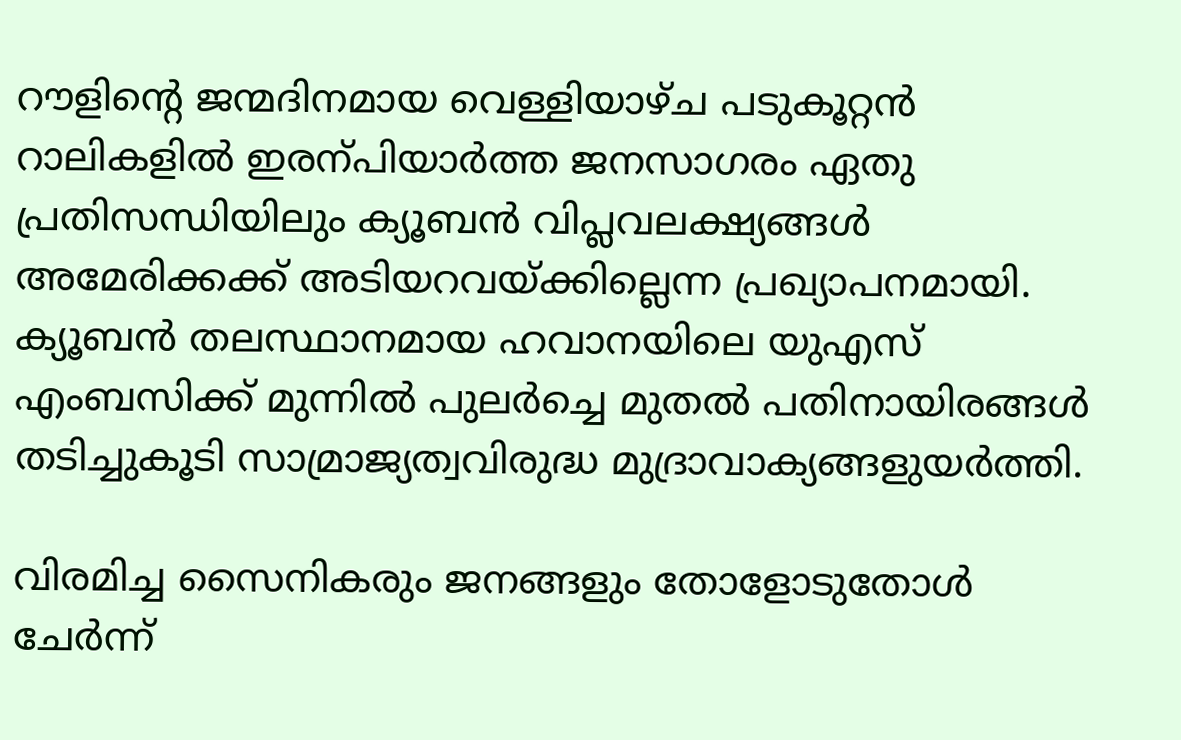റ‍ൗളിന്റെ ജന്മദിനമായ വെള്ളിയാഴ്ച പടുകൂറ്റൻ റാലികളിൽ ഇരന്പിയാർത്ത ജനസാഗരം ഏതു പ്രതിസന്ധിയിലും ക്യൂബൻ വിപ്ലവലക്ഷ്യങ്ങൾ അമേരിക്കക്ക്‌ അടിയറവയ്ക്കില്ലെന്ന പ്രഖ്യാപനമായി. ക്യൂബൻ തലസ്ഥാനമായ ഹവാനയിലെ യുഎസ് എംബസിക്ക് മുന്നിൽ പുലർച്ചെ മുതൽ പതിനായിരങ്ങൾ തടിച്ചുകൂടി സാമ്രാജ്യത്വവിരുദ്ധ മുദ്രാവാക്യങ്ങളുയർത്തി.

വിരമിച്ച സൈനികരും ജനങ്ങളും തോളോടുതോൾ ചേർന്ന്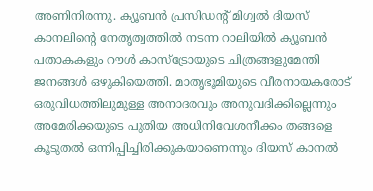അണിനിരന്നു. ക്യൂബൻ പ്രസിഡന്റ് മിഗ്വൽ ദിയസ് കാനലിന്റെ നേതൃത്വത്തിൽ നടന്ന റാലിയിൽ ക്യൂബൻ പതാകകളും റൗൾ കാസ്‌ട്രോയുടെ ചിത്രങ്ങളുമേന്തി ജനങ്ങൾ ഒഴുകിയെത്തി. മാതൃഭൂമിയുടെ വീരനായകരോട് ഒരുവിധത്തിലുമുള്ള അനാദരവും അനുവദിക്കില്ലെന്നും അമേരിക്കയുടെ പുതിയ അധിനിവേശനീക്കം തങ്ങളെ കൂടുതൽ ഒന്നിപ്പിച്ചിരിക്കുകയാണെന്നും ദിയസ്‌ കാനൽ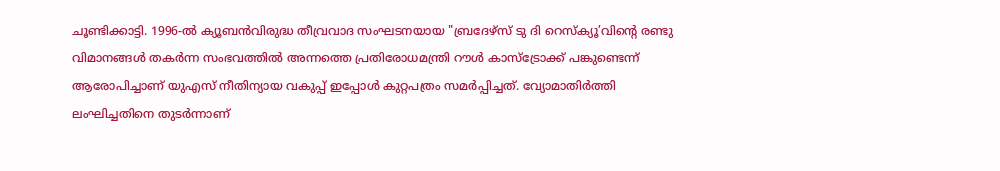ചൂണ്ടിക്കാട്ടി. 1996-ൽ ക്യൂബൻവിരുദ്ധ തീവ്രവാദ സംഘടനയായ "ബ്രദേഴ്സ് ടു ദി റെസ്ക്യൂ’വിന്റെ രണ്ടു വിമാനങ്ങൾ തകർന്ന സംഭവത്തിൽ അന്നത്തെ പ്രതിരോധമന്ത്രി റൗൾ കാസ്ട്രോക്ക് പങ്കുണ്ടെന്ന് ആരോപിച്ചാണ് യുഎസ് നീതിന്യായ വകുപ്പ് ഇപ്പോൾ കുറ്റപത്രം സമർപ്പിച്ചത്. വ്യോമാതിർത്തി ലംഘിച്ചതിനെ തുടർന്നാണ്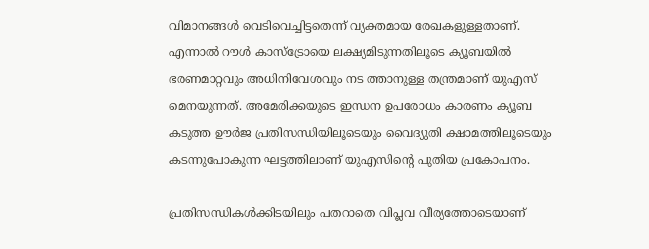വിമാനങ്ങൾ വെടിവെച്ചിട്ടതെന്ന് വ്യക്തമായ രേഖകളുള്ളതാണ്. എന്നാൽ റൗൾ കാസ്‌ട്രോയെ ലക്ഷ്യമിടുന്നതിലൂടെ ക്യൂബയിൽ ഭരണമാറ്റവും അധിനിവേശവും നട ത്താനുള്ള തന്ത്രമാണ് യുഎസ് മെനയുന്നത്‌. അമേരിക്കയുടെ ഇന്ധന ഉപരോധം കാരണം ക്യൂബ കടുത്ത ഊർജ പ്രതിസന്ധിയിലൂടെയും വൈദ്യുതി ക്ഷാമത്തിലൂടെയും കടന്നുപോകുന്ന ഘട്ടത്തിലാണ് യുഎസിന്റെ പുതിയ പ്രകോപനം.

പ്രതിസന്ധികൾക്കിടയിലും പതറാതെ വിപ്ലവ വീര്യത്തോടെയാണ്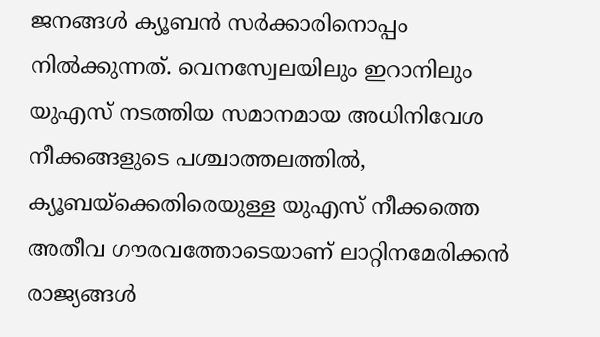ജനങ്ങൾ ക്യൂബൻ സർക്കാരിനൊപ്പം നിൽക്കുന്നത്. വെനസ്വേലയിലും ഇറാനിലും യുഎസ് നടത്തിയ സമാനമായ അധിനിവേശ നീക്കങ്ങളുടെ പശ്ചാത്തലത്തിൽ, ക്യൂബയ്ക്കെതിരെയുള്ള യുഎസ് നീക്കത്തെ അതീവ ഗൗരവത്തോടെയാണ് ലാറ്റിനമേരിക്കൻ രാജ്യങ്ങൾ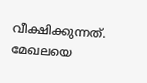വീക്ഷിക്കുന്നത്. മേഖലയെ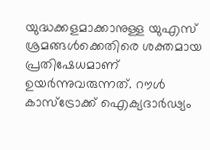യുദ്ധക്കളമാക്കാനുള്ള യുഎസ്‌ ശ്രമങ്ങൾക്കെതിരെ ശക്തമായ പ്രതിഷേധമാണ് ഉയർന്നുവരുന്നത്. റൗൾ കാസ്‌ട്രോക്ക് ഐക്യദാർഢ്യം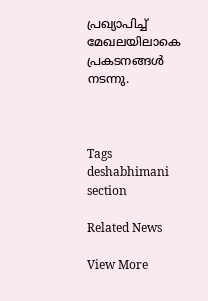പ്രഖ്യാപിച്ച് മേഖലയിലാകെ പ്രകടനങ്ങൾ നടന്നു.



Tags
deshabhimani section

Related News

View More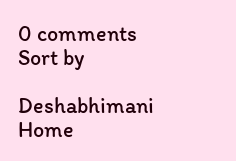0 comments
Sort by

Deshabhimani
Home